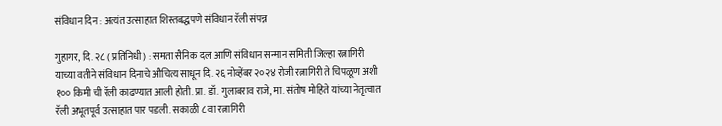संविधान दिन : अत्यंत उत्साहात शिस्तबद्धपणे संविधान रॅली संपन्न

गुहागर, दि. २८ ( प्रतिनिधी) : समता सैनिक दल आणि संविधान सन्मान समिती जिल्हा रत्नागिरी याच्या वतीने संविधान दिनाचे औचित्य साधून दि. २६ नोव्हेंबर २०२४ रोजी रत्नागिरी ते चिपळूण अशी १०० किमी ची रॅली काढण्यात आली होती. प्रा. डॉ. गुलाबराव राजे, मा. संतोष मोहिते यांच्या नेतृत्वात रॅली अभूतपूर्व उत्साहात पार पडली. सकाळी ८ वा रत्नागिरी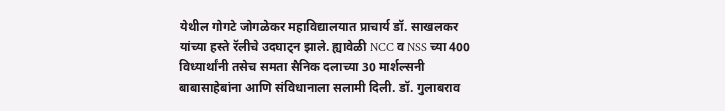येथील गोगटे जोगळेकर महाविद्यालयात प्राचार्य डॉ. साखलकर यांच्या हस्ते रॅलीचे उदघाट्न झाले. ह्यावेळी NCC व NSS च्या 400 विध्यार्थांनी तसेच समता सैनिक दलाच्या 30 मार्शल्सनी बाबासाहेबांना आणि संविधानाला सलामी दिली. डॉ. गुलाबराव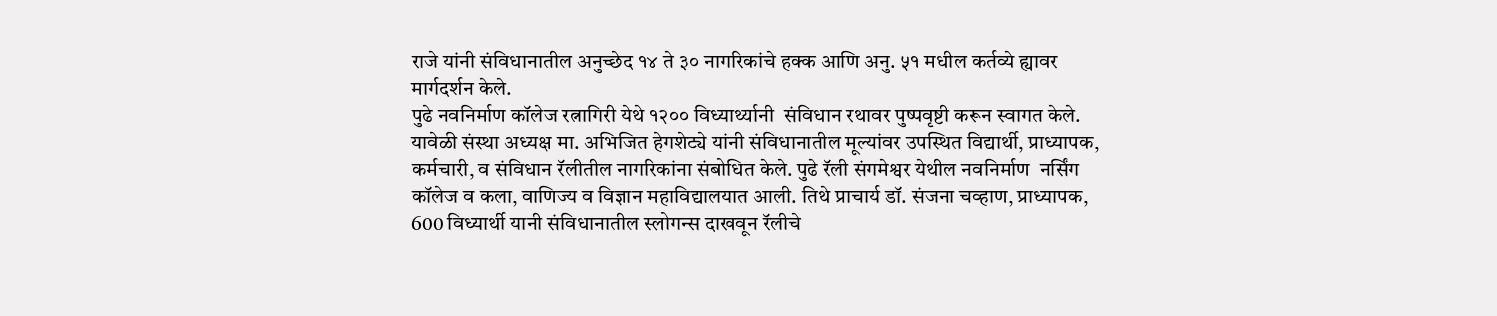राजे यांनी संविधानातील अनुच्छेद १४ ते ३० नागरिकांचे हक्क आणि अनु. ५१ मधील कर्तव्ये ह्यावर मार्गदर्शन केले.
पुढे नवनिर्माण कॉलेज रत्नागिरी येथे १२०० विध्यार्थ्यानी  संविधान रथावर पुष्पवृष्टी करून स्वागत केले. यावेळी संस्था अध्यक्ष मा. अभिजित हेगशेट्ये यांनी संविधानातील मूल्यांवर उपस्थित विद्यार्थी, प्राध्यापक, कर्मचारी, व संविधान रॅलीतील नागरिकांना संबोधित केले. पुढे रॅली संगमेश्वर येथील नवनिर्माण  नर्सिंग कॉलेज व कला, वाणिज्य व विज्ञान महाविद्यालयात आली. तिथे प्राचार्य डॉ. संजना चव्हाण, प्राध्यापक, 600 विध्यार्थी यानी संविधानातील स्लोगन्स दाखवून रॅलीचे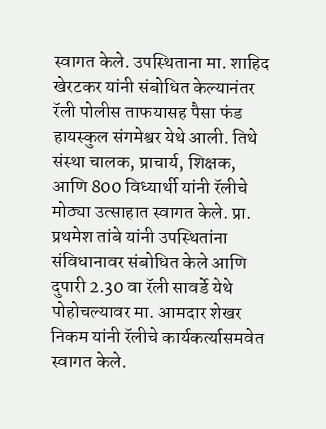स्वागत केले. उपस्थिताना मा. शाहिद खेरटकर यांनी संबोधित केल्यानंतर रॅली पोलीस ताफयासह पैसा फंड हायस्कुल संगमेश्वर येथे आली. तिथे संस्था चालक, प्राचार्य, शिक्षक, आणि 800 विध्यार्थी यांनी रॅलीचे मोठ्या उत्साहात स्वागत केले. प्रा. प्रथमेश तांबे यांनी उपस्थितांना संविधानावर संबोधित केले आणि दुपारी 2.30 वा रॅली सावर्डे येथे पोहोचल्यावर मा. आमदार शेखर निकम यांनी रॅलीचे कार्यकर्त्यासमवेत स्वागत केले.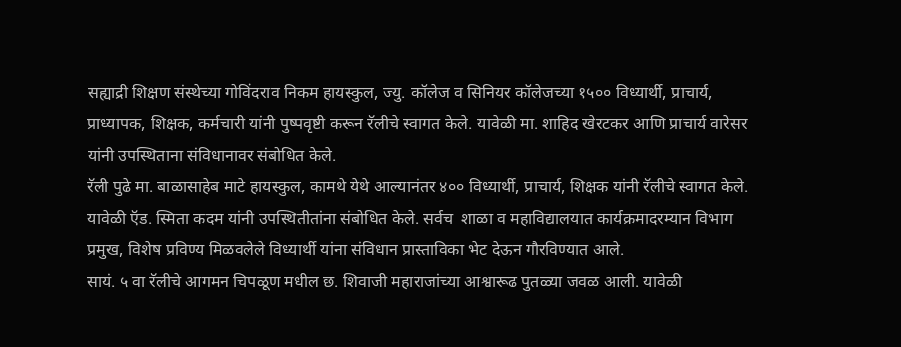सह्याद्री शिक्षण संस्थेच्या गोविंदराव निकम हायस्कुल, ज्यु. कॉलेज व सिनियर कॉलेजच्या १५०० विध्यार्थी, प्राचार्य, प्राध्यापक, शिक्षक, कर्मचारी यांनी पुष्पवृष्टी करून रॅलीचे स्वागत केले. यावेळी मा. शाहिद खेरटकर आणि प्राचार्य वारेसर यांनी उपस्थिताना संविधानावर संबोधित केले.
रॅली पुढे मा. बाळासाहेब माटे हायस्कुल, कामथे येथे आल्यानंतर ४०० विध्यार्थी, प्राचार्य, शिक्षक यांनी रॅलीचे स्वागत केले. यावेळी ऍड. स्मिता कदम यांनी उपस्थितीतांना संबोधित केले. सर्वच  शाळा व महाविद्यालयात कार्यक्रमादरम्यान विभाग प्रमुख, विशेष प्रविण्य मिळवलेले विध्यार्थी यांना संविधान प्रास्ताविका भेट देऊन गौरविण्यात आले.
सायं. ५ वा रॅलीचे आगमन चिपळूण मधील छ. शिवाजी महाराजांच्या आश्वारूढ पुतळ्या जवळ आली. यावेळी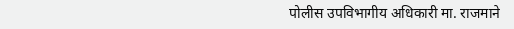पोलीस उपविभागीय अधिकारी मा. राजमाने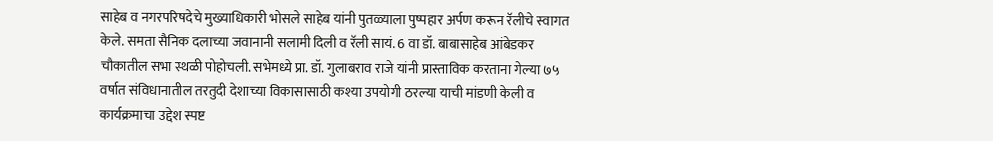साहेब व नगरपरिषदेचे मुख्याधिकारी भोसले साहेब यांनी पुतळ्याला पुष्पहार अर्पण करून रॅलीचे स्वागत केले. समता सैनिक दलाच्या जवानानी सलामी दिली व रॅली सायं. 6 वा डॉ. बाबासाहेब आंबेडकर चौकातील सभा स्थळी पोहोचली. सभेमध्ये प्रा. डॉ. गुलाबराव राजे यांनी प्रास्ताविक करताना गेल्या ७५ वर्षात संविधानातील तरतुदी देशाच्या विकासासाठी कश्या उपयोगी ठरल्या याची मांडणी केली व कार्यक्रमाचा उद्देश स्पष्ट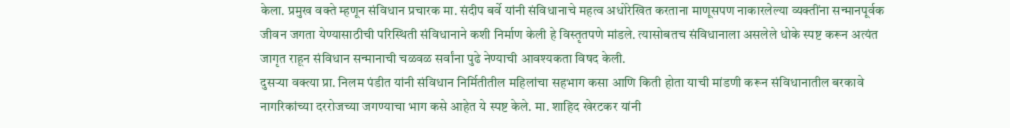केला. प्रमुख वक्ते म्हणून संविधान प्रचारक मा. संदीप बर्वे यांनी संविधानाचे महत्व अधोरेखित करताना माणूसपण नाकारलेल्या व्यक्तींना सन्मानपूर्वक जीवन जगता येण्यासाठीची परिस्थिती संविधानाने कशी निर्माण केली हे विस्तृतपणे मांडले. त्यासोबतच संविधानाला असलेले धोके स्पष्ट करून अत्यंत जागृत राहून संविधान सन्मानाची चळवळ सर्वांना पुढे नेण्याची आवश्यकता विषद केली.
दुसऱ्या वक्त्या प्रा. निलम पंडीत यांनी संविधान निर्मितीतील महिलांचा सहभाग कसा आणि किती होता याची मांडणी करून संविधानातील बरकावे नागरिकांच्या दररोजच्या जगण्याचा भाग कसे आहेत ये स्पष्ट केले. मा. शाहिद खेरटकर यांनी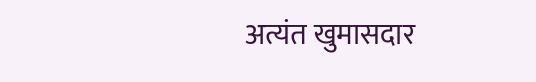अत्यंत खुमासदार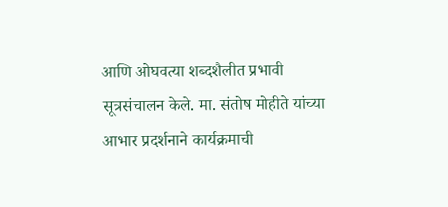आणि ओघवत्या शब्दशैलीत प्रभावी सूत्रसंचालन केले. मा. संतोष मोहीते यांच्या आभार प्रदर्शनाने कार्यक्रमाची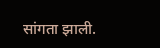सांगता झाली.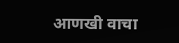आणखी वाचा